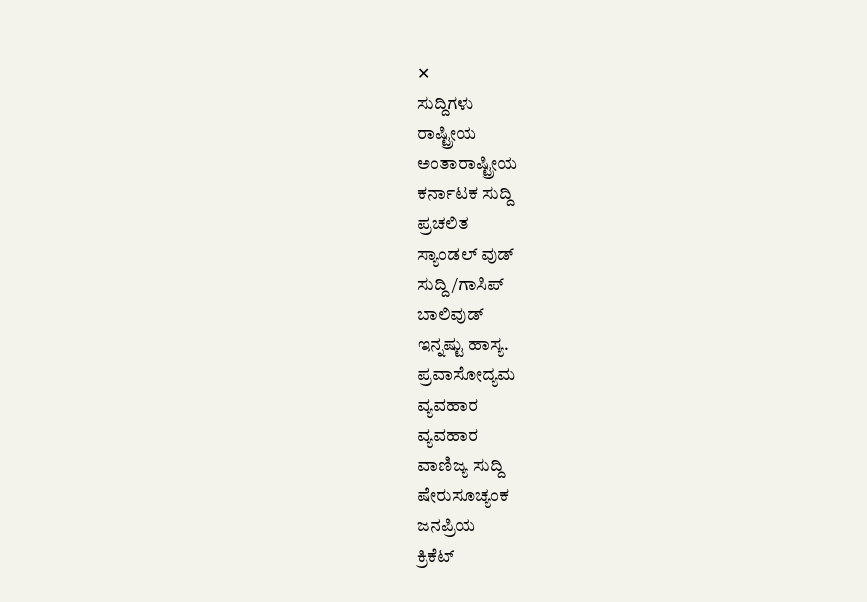✕
ಸುದ್ದಿಗಳು
ರಾಷ್ಟ್ರೀಯ
ಅಂತಾರಾಷ್ಟ್ರೀಯ
ಕರ್ನಾಟಕ ಸುದ್ದಿ
ಪ್ರಚಲಿತ
ಸ್ಯಾಂಡಲ್ ವುಡ್
ಸುದ್ದಿ/ಗಾಸಿಪ್
ಬಾಲಿವುಡ್
ಇನ್ನಷ್ಟು ಹಾಸ್ಯ.
ಪ್ರವಾಸೋದ್ಯಮ
ವ್ಯವಹಾರ
ವ್ಯವಹಾರ
ವಾಣಿಜ್ಯ ಸುದ್ದಿ
ಷೇರುಸೂಚ್ಯಂಕ
ಜನಪ್ರಿಯ
ಕ್ರಿಕೆಟ್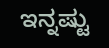ಇನ್ನಷ್ಟು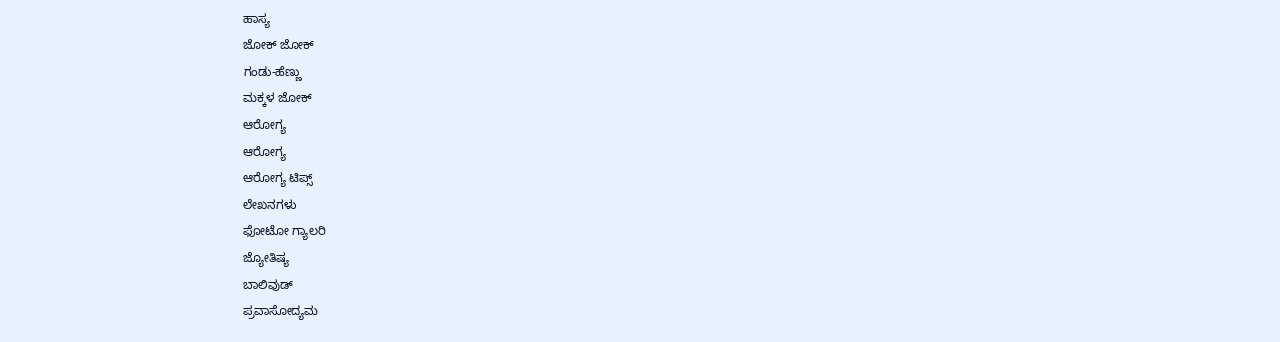ಹಾಸ್ಯ
ಜೋಕ್ ಜೋಕ್
ಗಂಡು-ಹೆಣ್ಣು
ಮಕ್ಕಳ ಜೋಕ್
ಆರೋಗ್ಯ
ಆರೋಗ್ಯ
ಆರೋಗ್ಯ ಟಿಪ್ಸ್
ಲೇಖನಗಳು
ಫೋಟೋ ಗ್ಯಾಲರಿ
ಜ್ಯೋತಿಷ್ಯ
ಬಾಲಿವುಡ್
ಪ್ರವಾಸೋದ್ಯಮ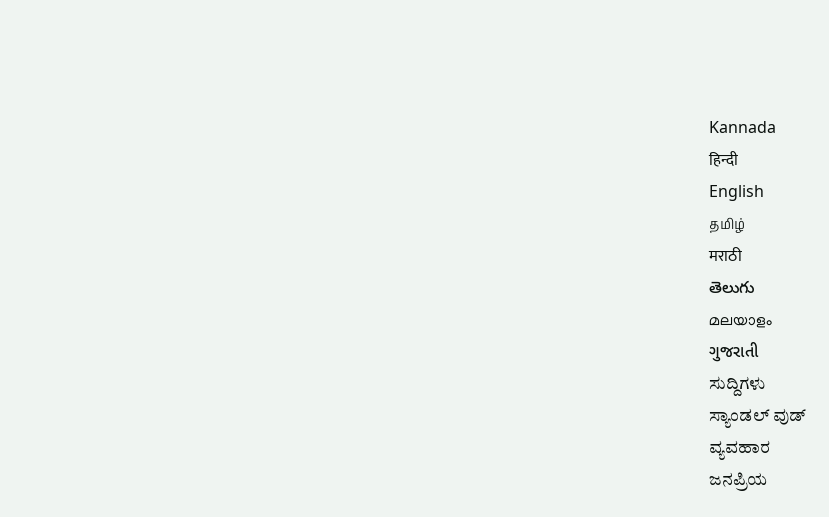Kannada
हिन्दी
English
தமிழ்
मराठी
తెలుగు
മലയാളം
ગુજરાતી
ಸುದ್ದಿಗಳು
ಸ್ಯಾಂಡಲ್ ವುಡ್
ವ್ಯವಹಾರ
ಜನಪ್ರಿಯ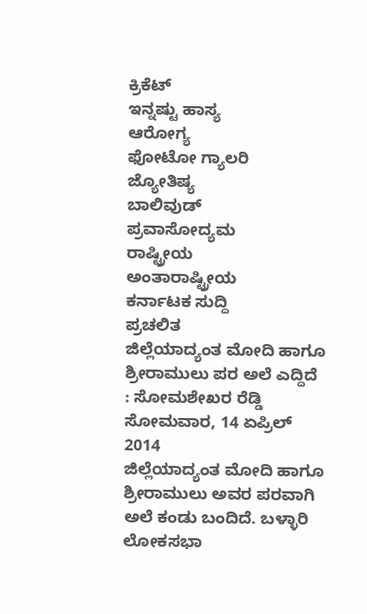ಕ್ರಿಕೆಟ್
ಇನ್ನಷ್ಟು ಹಾಸ್ಯ
ಆರೋಗ್ಯ
ಫೋಟೋ ಗ್ಯಾಲರಿ
ಜ್ಯೋತಿಷ್ಯ
ಬಾಲಿವುಡ್
ಪ್ರವಾಸೋದ್ಯಮ
ರಾಷ್ಟ್ರೀಯ
ಅಂತಾರಾಷ್ಟ್ರೀಯ
ಕರ್ನಾಟಕ ಸುದ್ದಿ
ಪ್ರಚಲಿತ
ಜಿಲ್ಲೆಯಾದ್ಯಂತ ಮೋದಿ ಹಾಗೂ ಶ್ರೀರಾಮುಲು ಪರ ಅಲೆ ಎದ್ದಿದೆ : ಸೋಮಶೇಖರ ರೆಡ್ಡಿ
ಸೋಮವಾರ, 14 ಏಪ್ರಿಲ್ 2014
ಜಿಲ್ಲೆಯಾದ್ಯಂತ ಮೋದಿ ಹಾಗೂ ಶ್ರೀರಾಮುಲು ಅವರ ಪರವಾಗಿ ಅಲೆ ಕಂಡು ಬಂದಿದೆ. ಬಳ್ಳಾರಿ ಲೋಕಸಭಾ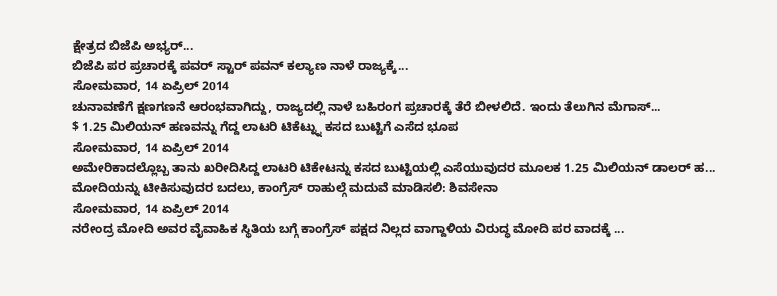ಕ್ಷೇತ್ರದ ಬಿಜೆಪಿ ಅಭ್ಯರ್...
ಬಿಜೆಪಿ ಪರ ಪ್ರಚಾರಕ್ಕೆ ಪವರ್ ಸ್ಟಾರ್ ಪವನ್ ಕಲ್ಯಾಣ ನಾಳೆ ರಾಜ್ಯಕ್ಕೆ...
ಸೋಮವಾರ, 14 ಏಪ್ರಿಲ್ 2014
ಚುನಾವಣೆಗೆ ಕ್ಷಣಗಣನೆ ಆರಂಭವಾಗಿದ್ದು, ರಾಜ್ಯದಲ್ಲಿ ನಾಳೆ ಬಹಿರಂಗ ಪ್ರಚಾರಕ್ಕೆ ತೆರೆ ಬೀಳಲಿದೆ. ಇಂದು ತೆಲುಗಿನ ಮೆಗಾಸ್...
$ 1.25 ಮಿಲಿಯನ್ ಹಣವನ್ನು ಗೆದ್ದ ಲಾಟರಿ ಟಿಕೆಟ್ನ್ನು ಕಸದ ಬುಟ್ಟಿಗೆ ಎಸೆದ ಭೂಪ
ಸೋಮವಾರ, 14 ಏಪ್ರಿಲ್ 2014
ಅಮೇರಿಕಾದಲ್ಲೊಬ್ಬ ತಾನು ಖರೀದಿಸಿದ್ದ ಲಾಟರಿ ಟಿಕೇಟನ್ನು ಕಸದ ಬುಟ್ಟಿಯಲ್ಲಿ ಎಸೆಯುವುದರ ಮೂಲಕ 1.25 ಮಿಲಿಯನ್ ಡಾಲರ್ ಹ...
ಮೋದಿಯನ್ನು ಟೀಕಿಸುವುದರ ಬದಲು, ಕಾಂಗ್ರೆಸ್ ರಾಹುಲ್ಗೆ ಮದುವೆ ಮಾಡಿಸಲಿ: ಶಿವಸೇನಾ
ಸೋಮವಾರ, 14 ಏಪ್ರಿಲ್ 2014
ನರೇಂದ್ರ ಮೋದಿ ಅವರ ವೈವಾಹಿಕ ಸ್ಥಿತಿಯ ಬಗ್ಗೆ ಕಾಂಗ್ರೆಸ್ ಪಕ್ಷದ ನಿಲ್ಲದ ವಾಗ್ದಾಳಿಯ ವಿರುದ್ಧ ಮೋದಿ ಪರ ವಾದಕ್ಕೆ ...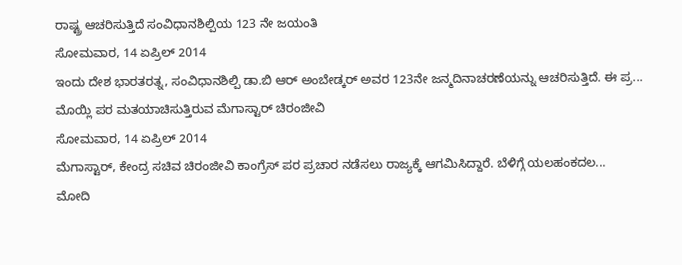ರಾಷ್ಟ್ರ ಆಚರಿಸುತ್ತಿದೆ ಸಂವಿಧಾನಶಿಲ್ಪಿಯ 123 ನೇ ಜಯಂತಿ
ಸೋಮವಾರ, 14 ಏಪ್ರಿಲ್ 2014
ಇಂದು ದೇಶ ಭಾರತರತ್ನ, ಸಂವಿಧಾನಶಿಲ್ಪಿ ಡಾ.ಬಿ ಆರ್ ಅಂಬೇಡ್ಕರ್ ಅವರ 123ನೇ ಜನ್ಮದಿನಾಚರಣೆಯನ್ನು ಆಚರಿಸುತ್ತಿದೆ. ಈ ಪ್ರ...
ಮೊಯ್ಲಿ ಪರ ಮತಯಾಚಿಸುತ್ತಿರುವ ಮೆಗಾಸ್ಟಾರ್ ಚಿರಂಜೀವಿ
ಸೋಮವಾರ, 14 ಏಪ್ರಿಲ್ 2014
ಮೆಗಾಸ್ಟಾರ್, ಕೇಂದ್ರ ಸಚಿವ ಚಿರಂಜೀವಿ ಕಾಂಗ್ರೆಸ್ ಪರ ಪ್ರಚಾರ ನಡೆಸಲು ರಾಜ್ಯಕ್ಕೆ ಆಗಮಿಸಿದ್ದಾರೆ. ಬೆಳಿಗ್ಗೆ ಯಲಹಂಕದಲ...
ಮೋದಿ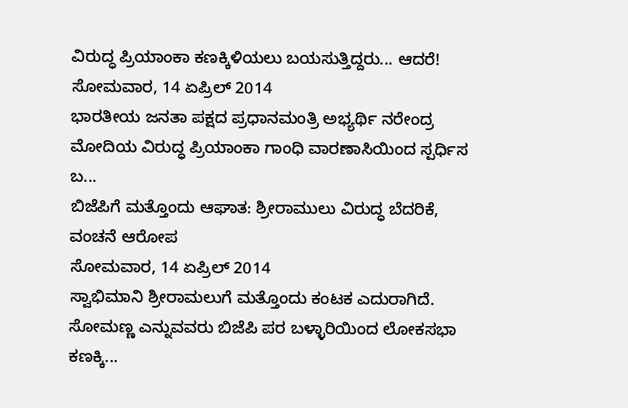ವಿರುದ್ಧ ಪ್ರಿಯಾಂಕಾ ಕಣಕ್ಕಿಳಿಯಲು ಬಯಸುತ್ತಿದ್ದರು... ಆದರೆ!
ಸೋಮವಾರ, 14 ಏಪ್ರಿಲ್ 2014
ಭಾರತೀಯ ಜನತಾ ಪಕ್ಷದ ಪ್ರಧಾನಮಂತ್ರಿ ಅಭ್ಯರ್ಥಿ ನರೇಂದ್ರ ಮೋದಿಯ ವಿರುದ್ಧ ಪ್ರಿಯಾಂಕಾ ಗಾಂಧಿ ವಾರಣಾಸಿಯಿಂದ ಸ್ಪರ್ಧಿಸ ಬ...
ಬಿಜೆಪಿಗೆ ಮತ್ತೊಂದು ಆಘಾತ: ಶ್ರೀರಾಮುಲು ವಿರುದ್ಧ ಬೆದರಿಕೆ, ವಂಚನೆ ಆರೋಪ
ಸೋಮವಾರ, 14 ಏಪ್ರಿಲ್ 2014
ಸ್ವಾಭಿಮಾನಿ ಶ್ರೀರಾಮಲುಗೆ ಮತ್ತೊಂದು ಕಂಟಕ ಎದುರಾಗಿದೆ. ಸೋಮಣ್ಣ ಎನ್ನುವವರು ಬಿಜೆಪಿ ಪರ ಬಳ್ಳಾರಿಯಿಂದ ಲೋಕಸಭಾ ಕಣಕ್ಕಿ...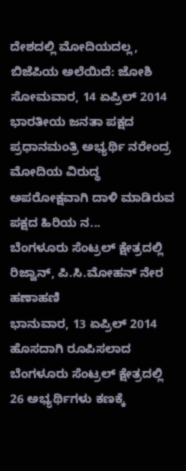ದೇಶದಲ್ಲಿ ಮೋದಿಯದಲ್ಲ, ಬಿಜೆಪಿಯ ಅಲೆಯಿದೆ: ಜೋಶಿ
ಸೋಮವಾರ, 14 ಏಪ್ರಿಲ್ 2014
ಭಾರತೀಯ ಜನತಾ ಪಕ್ಷದ ಪ್ರಧಾನಮಂತ್ರಿ ಅಭ್ಯರ್ಥಿ ನರೇಂದ್ರ ಮೋದಿಯ ವಿರುದ್ಧ ಅಪರೋಕ್ಷವಾಗಿ ದಾಳಿ ಮಾಡಿರುವ ಪಕ್ಷದ ಹಿರಿಯ ನ...
ಬೆಂಗಳೂರು ಸೆಂಟ್ರಲ್ ಕ್ಷೇತ್ರದಲ್ಲಿ ರಿಜ್ವಾನ್, ಪಿ.ಸಿ.ಮೋಹನ್ ನೇರ ಹಣಾಹಣಿ
ಭಾನುವಾರ, 13 ಏಪ್ರಿಲ್ 2014
ಹೊಸದಾಗಿ ರೂಪಿಸಲಾದ ಬೆಂಗಳೂರು ಸೆಂಟ್ರಲ್ ಕ್ಷೇತ್ರದಲ್ಲಿ 26 ಅಭ್ಯರ್ಥಿಗಳು ಕಣಕ್ಕೆ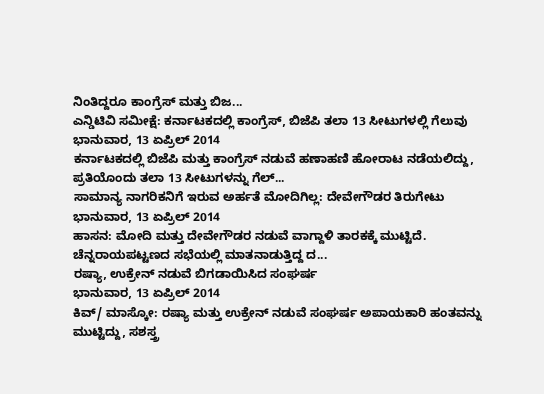ನಿಂತಿದ್ದರೂ ಕಾಂಗ್ರೆಸ್ ಮತ್ತು ಬಿಜ...
ಎನ್ಡಿಟಿವಿ ಸಮೀಕ್ಷೆ: ಕರ್ನಾಟಕದಲ್ಲಿ ಕಾಂಗ್ರೆಸ್, ಬಿಜೆಪಿ ತಲಾ 13 ಸೀಟುಗಳಲ್ಲಿ ಗೆಲುವು
ಭಾನುವಾರ, 13 ಏಪ್ರಿಲ್ 2014
ಕರ್ನಾಟಕದಲ್ಲಿ ಬಿಜೆಪಿ ಮತ್ತು ಕಾಂಗ್ರೆಸ್ ನಡುವೆ ಹಣಾಹಣಿ ಹೋರಾಟ ನಡೆಯಲಿದ್ದು, ಪ್ರತಿಯೊಂದು ತಲಾ 13 ಸೀಟುಗಳನ್ನು ಗೆಲ್...
ಸಾಮಾನ್ಯ ನಾಗರಿಕನಿಗೆ ಇರುವ ಅರ್ಹತೆ ಮೋದಿಗಿಲ್ಲ: ದೇವೇಗೌಡರ ತಿರುಗೇಟು
ಭಾನುವಾರ, 13 ಏಪ್ರಿಲ್ 2014
ಹಾಸನ: ಮೋದಿ ಮತ್ತು ದೇವೇಗೌಡರ ನಡುವೆ ವಾಗ್ದಾಳಿ ತಾರಕಕ್ಕೆ ಮುಟ್ಟಿದೆ. ಚೆನ್ನರಾಯಪಟ್ಟಣದ ಸಭೆಯಲ್ಲಿ ಮಾತನಾಡುತ್ತಿದ್ದ ದ...
ರಷ್ಯಾ, ಉಕ್ರೇನ್ ನಡುವೆ ಬಿಗಡಾಯಿಸಿದ ಸಂಘರ್ಷ
ಭಾನುವಾರ, 13 ಏಪ್ರಿಲ್ 2014
ಕಿವ್/ ಮಾಸ್ಕೋ: ರಷ್ಯಾ ಮತ್ತು ಉಕ್ರೇನ್ ನಡುವೆ ಸಂಘರ್ಷ ಅಪಾಯಕಾರಿ ಹಂತವನ್ನು ಮುಟ್ಟಿದ್ದು, ಸಶಸ್ತ್ರ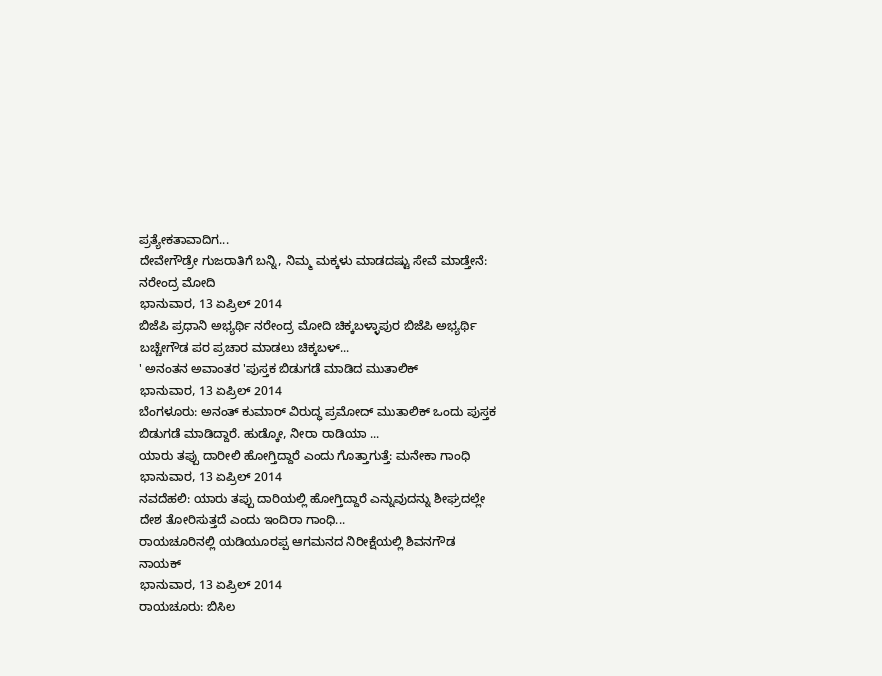ಪ್ರತ್ಯೇಕತಾವಾದಿಗ...
ದೇವೇಗೌಡ್ರೇ ಗುಜರಾತಿಗೆ ಬನ್ನಿ, ನಿಮ್ಮ ಮಕ್ಕಳು ಮಾಡದಷ್ಟು ಸೇವೆ ಮಾಡ್ತೇನೆ: ನರೇಂದ್ರ ಮೋದಿ
ಭಾನುವಾರ, 13 ಏಪ್ರಿಲ್ 2014
ಬಿಜೆಪಿ ಪ್ರಧಾನಿ ಅಭ್ಯರ್ಥಿ ನರೇಂದ್ರ ಮೋದಿ ಚಿಕ್ಕಬಳ್ಳಾಪುರ ಬಿಜೆಪಿ ಅಭ್ಯರ್ಥಿ ಬಚ್ಚೇಗೌಡ ಪರ ಪ್ರಚಾರ ಮಾಡಲು ಚಿಕ್ಕಬಳ್...
' ಅನಂತನ ಅವಾಂತರ 'ಪುಸ್ತಕ ಬಿಡುಗಡೆ ಮಾಡಿದ ಮುತಾಲಿಕ್
ಭಾನುವಾರ, 13 ಏಪ್ರಿಲ್ 2014
ಬೆಂಗಳೂರು: ಅನಂತ್ ಕುಮಾರ್ ವಿರುದ್ಧ ಪ್ರಮೋದ್ ಮುತಾಲಿಕ್ ಒಂದು ಪುಸ್ತಕ ಬಿಡುಗಡೆ ಮಾಡಿದ್ದಾರೆ. ಹುಡ್ಕೋ, ನೀರಾ ರಾಡಿಯಾ ...
ಯಾರು ತಪ್ಪು ದಾರೀಲಿ ಹೋಗ್ತಿದ್ದಾರೆ ಎಂದು ಗೊತ್ತಾಗುತ್ತೆ: ಮನೇಕಾ ಗಾಂಧಿ
ಭಾನುವಾರ, 13 ಏಪ್ರಿಲ್ 2014
ನವದೆಹಲಿ: ಯಾರು ತಪ್ಪು ದಾರಿಯಲ್ಲಿ ಹೋಗ್ತಿದ್ದಾರೆ ಎನ್ನುವುದನ್ನು ಶೀಘ್ರದಲ್ಲೇ ದೇಶ ತೋರಿಸುತ್ತದೆ ಎಂದು ಇಂದಿರಾ ಗಾಂಧಿ...
ರಾಯಚೂರಿನಲ್ಲಿ ಯಡಿಯೂರಪ್ಪ ಆಗಮನದ ನಿರೀಕ್ಷೆಯಲ್ಲಿ ಶಿವನಗೌಡ ನಾಯಕ್
ಭಾನುವಾರ, 13 ಏಪ್ರಿಲ್ 2014
ರಾಯಚೂರು: ಬಿಸಿಲ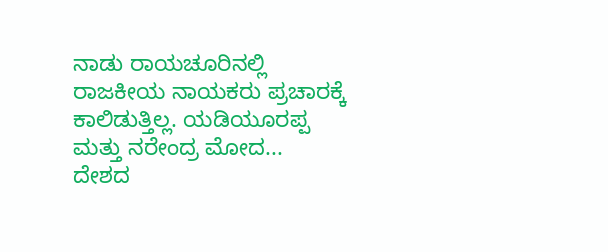ನಾಡು ರಾಯಚೂರಿನಲ್ಲಿ ರಾಜಕೀಯ ನಾಯಕರು ಪ್ರಚಾರಕ್ಕೆ ಕಾಲಿಡುತ್ತಿಲ್ಲ. ಯಡಿಯೂರಪ್ಪ ಮತ್ತು ನರೇಂದ್ರ ಮೋದ...
ದೇಶದ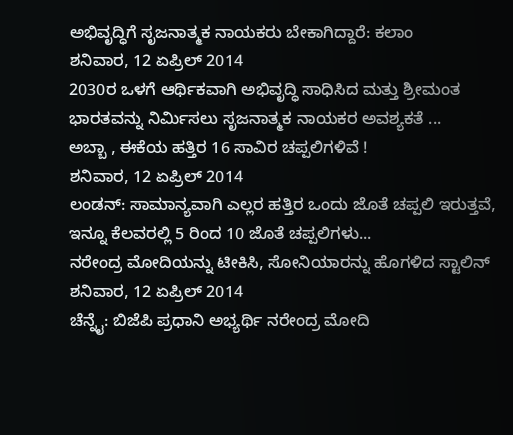ಅಭಿವೃದ್ಧಿಗೆ ಸೃಜನಾತ್ಮಕ ನಾಯಕರು ಬೇಕಾಗಿದ್ದಾರೆ: ಕಲಾಂ
ಶನಿವಾರ, 12 ಏಪ್ರಿಲ್ 2014
2030ರ ಒಳಗೆ ಆರ್ಥಿಕವಾಗಿ ಅಭಿವೃದ್ಧಿ ಸಾಧಿಸಿದ ಮತ್ತು ಶ್ರೀಮಂತ ಭಾರತವನ್ನು ನಿರ್ಮಿಸಲು ಸೃಜನಾತ್ಮಕ ನಾಯಕರ ಅವಶ್ಯಕತೆ ...
ಅಬ್ಬಾ , ಈಕೆಯ ಹತ್ತಿರ 16 ಸಾವಿರ ಚಪ್ಪಲಿಗಳಿವೆ !
ಶನಿವಾರ, 12 ಏಪ್ರಿಲ್ 2014
ಲಂಡನ್: ಸಾಮಾನ್ಯವಾಗಿ ಎಲ್ಲರ ಹತ್ತಿರ ಒಂದು ಜೊತೆ ಚಪ್ಪಲಿ ಇರುತ್ತವೆ, ಇನ್ನೂ ಕೆಲವರಲ್ಲಿ 5 ರಿಂದ 10 ಜೊತೆ ಚಪ್ಪಲಿಗಳು...
ನರೇಂದ್ರ ಮೋದಿಯನ್ನು ಟೀಕಿಸಿ, ಸೋನಿಯಾರನ್ನು ಹೊಗಳಿದ ಸ್ಟಾಲಿನ್
ಶನಿವಾರ, 12 ಏಪ್ರಿಲ್ 2014
ಚೆನ್ನೈ: ಬಿಜೆಪಿ ಪ್ರಧಾನಿ ಅಭ್ಯರ್ಥಿ ನರೇಂದ್ರ ಮೋದಿ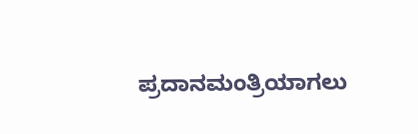ಪ್ರದಾನಮಂತ್ರಿಯಾಗಲು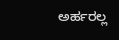ಅರ್ಹರಲ್ಲ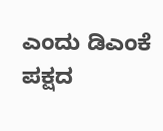ಎಂದು ಡಿಎಂಕೆ ಪಕ್ಷದ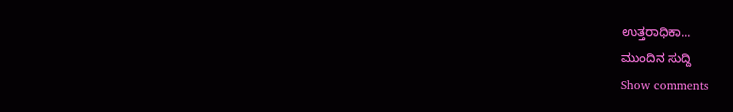ಉತ್ತರಾಧಿಕಾ...
ಮುಂದಿನ ಸುದ್ದಿ
Show comments